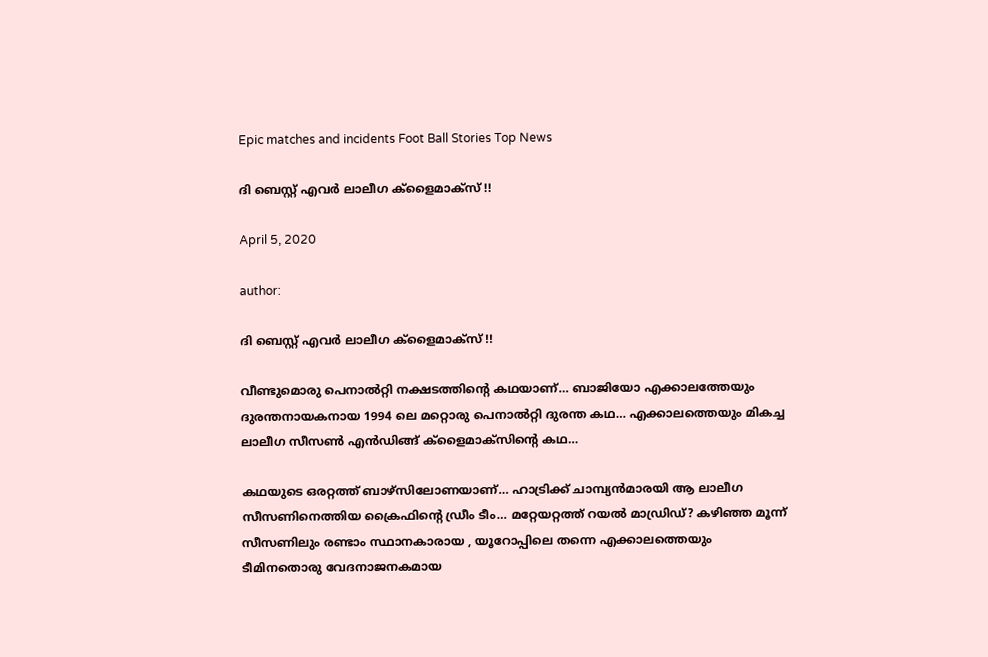Epic matches and incidents Foot Ball Stories Top News

ദി ബെസ്റ്റ് എവര്‍ ലാലീഗ ക്ളൈമാക്സ് !!

April 5, 2020

author:

ദി ബെസ്റ്റ് എവര്‍ ലാലീഗ ക്ളൈമാക്സ് !!

വീണ്ടുമൊരു പെനാല്‍റ്റി നക്ഷടത്തിന്റെ കഥയാണ്… ബാജിയോ എക്കാലത്തേയും ദുരന്തനായകനായ 1994 ലെ മറ്റൊരു പെനാല്‍റ്റി ദുരന്ത കഥ… എക്കാലത്തെയും മികച്ച ലാലീഗ സീസണ്‍ എന്‍ഡിങ്ങ് ക്ളൈമാക്സിന്റെ കഥ…

കഥയുടെ ഒരറ്റത്ത് ബാഴ്സിലോണയാണ്… ഹാട്രിക്ക് ചാമ്പ്യന്‍മാരയി ആ ലാലീഗ സീസണിനെത്തിയ ക്രൈഫിന്റെ ഡ്രീം ടീം… മറ്റേയറ്റത്ത് റയല്‍ മാഡ്രിഡ്? കഴിഞ്ഞ മൂന്ന് സീസണിലും രണ്ടാം സ്ഥാനകാരായ , യൂറോപ്പിലെ തന്നെ എക്കാലത്തെയും ടീമിനതൊരു വേദനാജനകമായ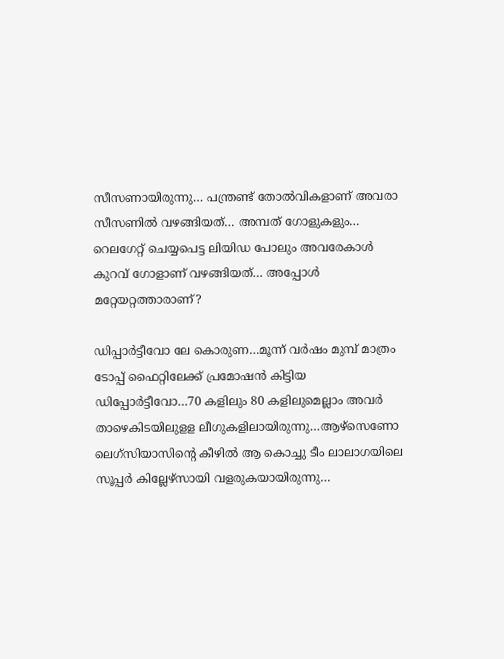സീസണായിരുന്നു… പന്ത്രണ്ട് തോല്‍വികളാണ് അവരാ സീസണില്‍ വഴങ്ങിയത്… അമ്പത് ഗോളുകളും… റെലഗേറ്റ് ചെയ്യപെട്ട ലിയിഡ പോലും അവരേകാള്‍ കുറവ് ഗോളാണ് വഴങ്ങിയത്… അപ്പോള്‍ മറ്റേയറ്റത്താരാണ്?

ഡിപ്പാര്‍ട്ടീവോ ലേ കൊരുണ…മൂന്ന് വര്‍ഷം മുമ്പ് മാത്രം ടോപ്പ് ഫൈറ്റിലേക്ക് പ്രമോഷന്‍ കിട്ടിയ ഡിപ്പോര്‍ട്ടീവോ…70 കളിലും 80 കളിലുമെല്ലാം അവര്‍ താഴെകിടയിലുളള ലീഗുകളിലായിരുന്നു…ആഴ്സെണോ ലെഗ്സിയാസിന്റെ കീഴില്‍ ആ കൊച്ചു ടീം ലാലാഗയിലെ സൂപ്പര്‍ കില്ലേഴ്സായി വളരുകയായിരുന്നു…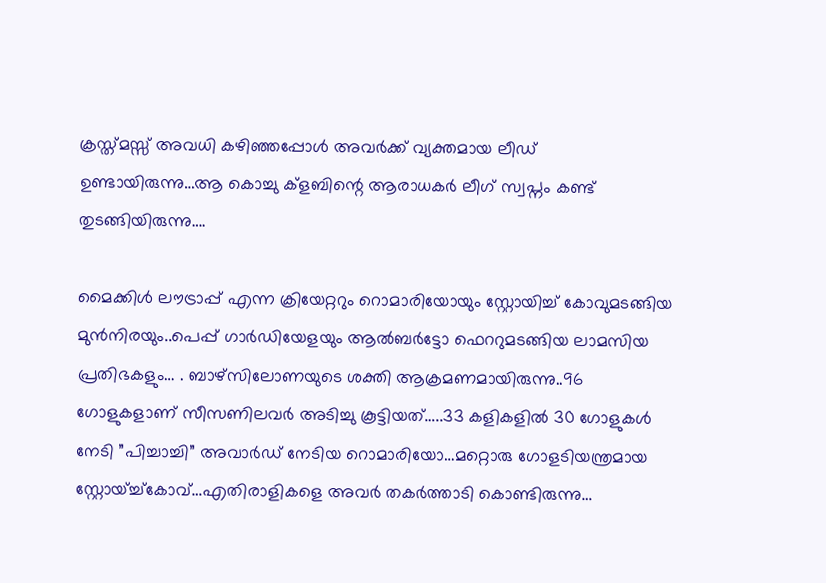ക്രസ്ത്മസ്സ് അവധി കഴിഞ്ഞപ്പോള്‍ അവര്‍ക്ക് വ്യക്തമായ ലീഡ് ഉണ്ടായിരുന്നു…ആ കൊച്ചു ക്ളബിന്റെ ആരാധകര്‍ ലീഗ് സ്വപ്നം കണ്ട് തുടങ്ങിയിരുന്നു….

മൈക്കിള്‍ ലൗട്രാപ്പ് എന്ന ക്രിയേറ്ററും റൊമാരിയോയും സ്റ്റോയിച്ച് കോവുമടങ്ങിയ മുന്‍നിരയും..പെപ്പ് ഗാര്‍ഡിയേളയും ആല്‍ബര്‍ട്ടോ ഫെററുമടങ്ങിയ ലാമസിയ പ്രതിഭകളും… . ബാഴ്സിലോണയുടെ ശക്തി ആക്രമണമായിരുന്നു..96 ഗോളുകളാണ് സീസണിലവര്‍ അടിച്ചു കൂട്ടിയത്…..33 കളികളില്‍ 30 ഗോളുകള്‍ നേടി ”പിച്ചാച്ചി” അവാര്‍ഡ് നേടിയ റൊമാരിയോ…മറ്റൊരു ഗോളടിയന്ത്രമായ സ്റ്റോയ്ച്ച്കോവ്…എതിരാളികളെ അവര്‍ തകര്‍ത്താടി കൊണ്ടിരുന്നു…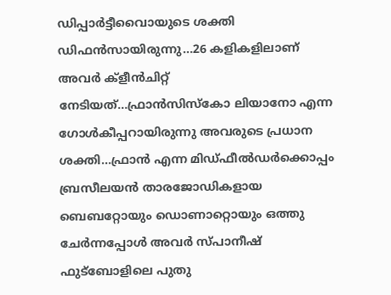ഡിപ്പാര്‍ട്ടീവൈായുടെ ശക്തി ഡിഫന്‍സായിരുന്നു…26 കളികളിലാണ് അവര്‍ ക്ളീന്‍ചിറ്റ് നേടിയത്…ഫ്രാന്‍സിസ്കോ ലിയാനോ എന്ന ഗോള്‍കീപ്പറായിരുന്നു അവരുടെ പ്രധാന ശക്തി…ഫ്രാന്‍ എന്ന മിഡ്ഫീല്‍ഡര്‍ക്കൊപ്പം ബ്രസീലയന്‍ താരജോഡികളായ ബെബറ്റോയും ഡൊണാറ്റൊയും ഒത്തു ചേര്‍ന്നപ്പോള്‍ അവര്‍ സ്പാനീഷ് ഫുട്ബോളിലെ പുതു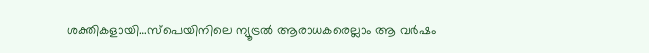ശക്തികളായി…സ്പെയിനിലെ ന്യൂട്രല്‍ ആരാധകരെല്ലാം ആ വര്‍ഷം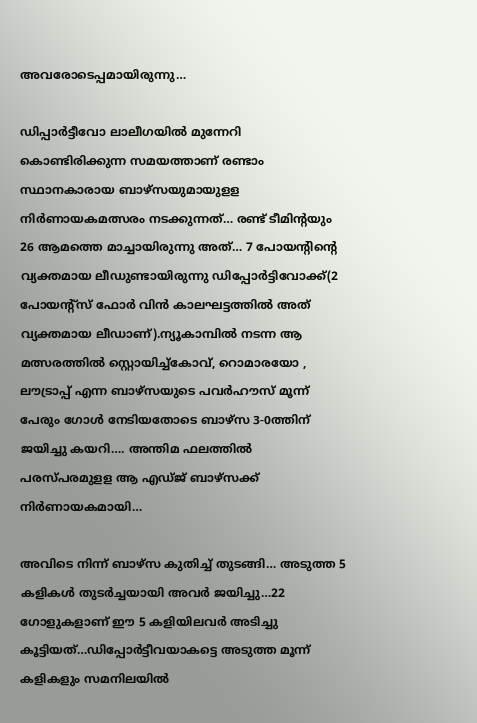അവരോടെപ്പമായിരുന്നു…

ഡിപ്പാര്‍ട്ടീവോ ലാലീഗയില്‍ മുന്നേറി കൊണ്ടിരിക്കുന്ന സമയത്താണ് രണ്ടാം സ്ഥാനകാരായ ബാഴ്സയുമായുളള നിര്‍ണായകമത്സരം നടക്കുന്നത്… രണ്ട് ടീമിന്‍റയും 26 ആമത്തെ മാച്ചായിരുന്നു അത്… 7 പോയന്‍റിന്റെ വ്യക്തമായ ലീഡുണ്ടായിരുന്നു ഡിപ്പോര്‍ട്ടിവോക്ക്(2 പോയന്‍റ്സ് ഫോര്‍ വിന്‍ കാലഘട്ടത്തില്‍ അത് വ്യക്തമായ ലീഡാണ്).ന്യൂകാമ്പില്‍ നടന്ന ആ മത്സരത്തില്‍ സ്റ്റൊയിച്ച്കോവ്, റൊമാരയോ , ലൗട്രാപ്പ് എന്ന ബാഴ്സയുടെ പവര്‍ഹൗസ് മൂന്ന് പേരും ഗോള്‍ നേടിയതോടെ ബാഴ്സ 3-0ത്തിന് ജയിച്ചു കയറി…. അന്തിമ ഫലത്തില്‍ പരസ്പരമുളള ആ എഡ്ജ് ബാഴ്സക്ക് നിര്‍ണായകമായി…

അവിടെ നിന്ന് ബാഴ്സ കുതിച്ച് തുടങ്ങി… അടുത്ത 5 കളികള്‍ തുടര്‍ച്ചയായി അവര്‍ ജയിച്ചു…22 ഗോളുകളാണ് ഈ 5 കളിയിലവര്‍ അടിച്ചു കൂട്ടിയത്…ഡിപ്പോര്‍ട്ടീവയാകട്ടെ അടുത്ത മൂന്ന് കളികളും സമനിലയില്‍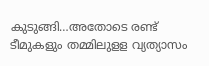കുടുങ്ങി…അതോടെ രണ്ട് ടീമുകളും തമ്മിലുളള വ്യത്യാസം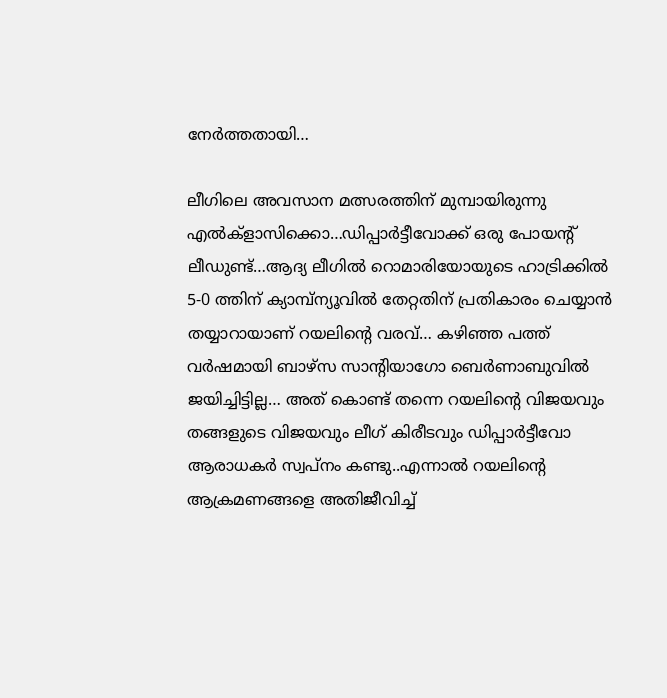നേര്‍ത്തതായി…

ലീഗിലെ അവസാന മത്സരത്തിന് മുമ്പായിരുന്നു എല്‍ക്ളാസിക്കൊ…ഡിപ്പാര്‍ട്ടീവോക്ക് ഒരു പോയന്റ് ലീഡുണ്ട്…ആദ്യ ലീഗില്‍ റൊമാരിയോയുടെ ഹാട്രിക്കില്‍ 5-0 ത്തിന് ക്യാമ്പ്ന്യൂവില്‍ തേറ്റതിന് പ്രതികാരം ചെയ്യാന്‍ തയ്യാറായാണ് റയലിന്റെ വരവ്… കഴിഞ്ഞ പത്ത് വര്‍ഷമായി ബാഴ്സ സാന്‍റിയാഗോ ബെര്‍ണാബുവില്‍ ജയിച്ചിട്ടില്ല… അത് കൊണ്ട് തന്നെ റയലിന്റെ വിജയവും തങ്ങളുടെ വിജയവും ലീഗ് കിരീടവും ഡിപ്പാര്‍ട്ടീവോ ആരാധകര്‍ സ്വപ്നം കണ്ടു..എന്നാല്‍ റയലിന്റെ ആക്രമണങ്ങളെ അതിജീവിച്ച്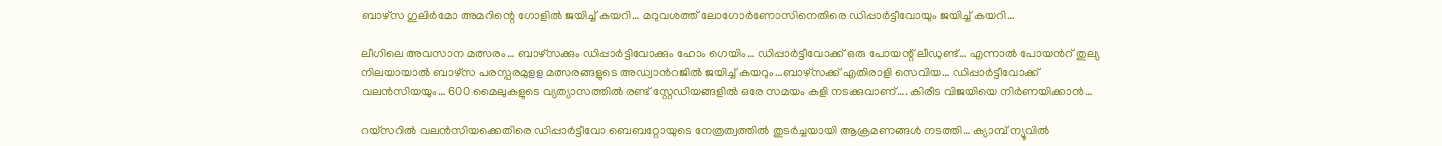ബാഴ്സ ഗുലിര്‍മോ അമറിന്റെ ഗോളില്‍ ജയിച്ച് കയറി… മറുവശത്ത് ലോഗോര്‍ണോസിനെതിരെ ഡിപ്പാര്‍ട്ടീവോയും ജയിച്ച് കയറി…

ലീഗിലെ അവസാന മത്സരം… ബാഴ്സക്കും ഡിപ്പാര്‍ട്ടിവോക്കും ഹോം ഗെയിം… ഡിപ്പാര്‍ട്ടീവോക്ക് ഒരു പോയന്റ് ലീഡുണ്ട്… എന്നാല്‍ പോയന്‍റ് തുല്യ നിലയായാല്‍ ബാഴ്സ പരസ്പരമുളള മത്സരങ്ങളുടെ അഡ്വാന്‍റജില്‍ ജയിച്ച് കയറും…ബാഴ്സക്ക് എതിരാളി സെവിയ… ഡിപ്പാര്‍ട്ടീവോക്ക് വലന്‍സിയയും… 600 മൈലുകളുടെ വ്യത്യാസത്തില്‍ രണ്ട് സ്റ്റേഡിയങ്ങളില്‍ ഒരേ സമയം കളി നടക്കുവാണ്…. കിരീട വിജയിയെ നിര്‍ണയിക്കാന്‍…

റയ്സറില്‍ വലന്‍സിയക്കെതിരെ ഡിപ്പാര്‍ട്ടീവോ ബെബറ്റോയുടെ നേത്രത്വത്തില്‍ തുടര്‍ച്ചയായി ആക്രമണങ്ങള്‍ നടത്തി… ക്യാമ്പ് ന്യൂവില്‍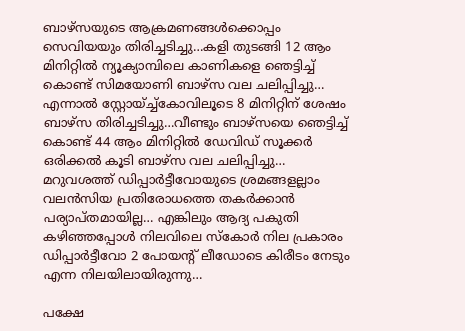ബാഴ്സയുടെ ആക്രമണങ്ങള്‍ക്കൊപ്പം സെവിയയും തിരിച്ചടിച്ചു…കളി തുടങ്ങി 12 ആം മിനിറ്റില്‍ ന്യൂക്യാമ്പിലെ കാണികളെ ഞെട്ടിച്ച് കൊണ്ട് സിമയോണി ബാഴ്സ വല ചലിപ്പിച്ചു… എന്നാല്‍ സ്റ്റോയ്ച്ച്കോവിലൂടെ 8 മിനിറ്റിന് ശേഷം ബാഴ്സ തിരിച്ചടിച്ചു…വീണ്ടും ബാഴ്സയെ ഞെട്ടിച്ച് കൊണ്ട് 44 ആം മിനിറ്റില്‍ ഡേവിഡ് സൂക്കര്‍ ഒരിക്കല്‍ കൂടി ബാഴ്സ വല ചലിപ്പിച്ചു… മറുവശത്ത് ഡിപ്പാര്‍ട്ടീവോയുടെ ശ്രമങ്ങളല്ലാം വലന്‍സിയ പ്രതിരോധത്തെ തകര്‍ക്കാന്‍ പര്യാപ്തമായില്ല… എങ്കിലും ആദ്യ പകുതി കഴിഞ്ഞപ്പോള്‍ നിലവിലെ സ്കോര്‍ നില പ്രകാരം ഡിപ്പാര്‍ട്ടീവോ 2 പോയന്‍റ് ലീഡോടെ കിരീടം നേടും എന്ന നിലയിലായിരുന്നു…

പക്ഷേ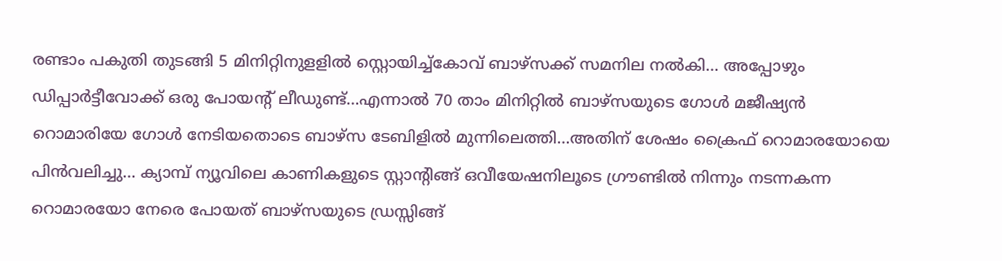രണ്ടാം പകുതി തുടങ്ങി 5 മിനിറ്റിനുളളില്‍ സ്റ്റൊയിച്ച്കോവ് ബാഴ്സക്ക് സമനില നല്‍കി… അപ്പോഴും ഡിപ്പാര്‍ട്ടീവോക്ക് ഒരു പോയന്‍റ് ലീഡുണ്ട്…എന്നാല്‍ 70 താം മിനിറ്റില്‍ ബാഴ്സയുടെ ഗോള്‍ മജീഷ്യന്‍ റൊമാരിയേ ഗോള്‍ നേടിയതൊടെ ബാഴ്സ ടേബിളില്‍ മുന്നിലെത്തി…അതിന് ശേഷം ക്രൈഫ് റൊമാരയോയെ പിന്‍വലിച്ചു… ക്യാമ്പ് ന്യൂവിലെ കാണികളുടെ സ്റ്റാന്‍റിങ്ങ് ഒവീയേഷനിലൂടെ ഗ്രൗണ്ടില്‍ നിന്നും നടന്നകന്ന റൊമാരയോ നേരെ പോയത് ബാഴ്സയുടെ ഡ്രസ്സിങ്ങ്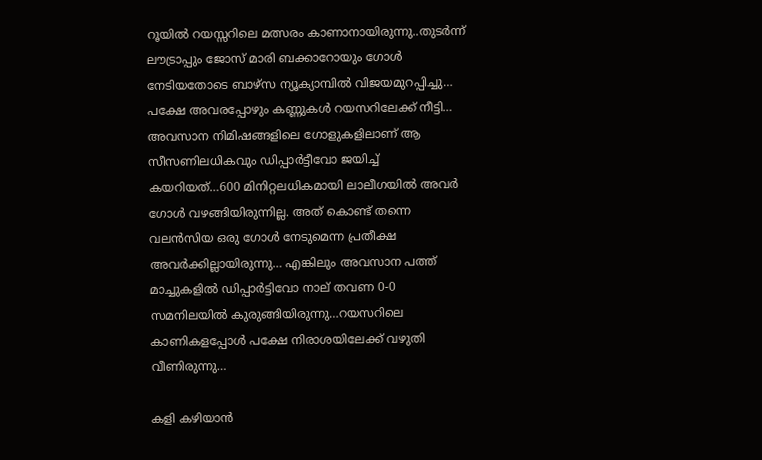റൂയില്‍ റയസ്സറിലെ മത്സരം കാണാനായിരുന്നു..തുടര്‍ന്ന് ലൗട്രാപ്പും ജോസ് മാരി ബക്കാറോയും ഗോള്‍ നേടിയതോടെ ബാഴ്സ ന്യൂക്യാമ്പില്‍ വിജയമുറപ്പിച്ചു… പക്ഷേ അവരപ്പോഴും കണ്ണുകള്‍ റയസറിലേക്ക് നീട്ടി… അവസാന നിമിഷങ്ങളിലെ ഗോളുകളിലാണ് ആ സീസണിലധികവും ഡിപ്പാര്‍ട്ടീവോ ജയിച്ച് കയറിയത്…600 മിനിറ്റലധികമായി ലാലീഗയില്‍ അവര്‍ ഗോള്‍ വഴങ്ങിയിരുന്നില്ല. അത് കൊണ്ട് തന്നെ വലന്‍സിയ ഒരു ഗോള്‍ നേടുമെന്ന പ്രതീക്ഷ അവര്‍ക്കില്ലായിരുന്നു… എങ്കിലും അവസാന പത്ത് മാച്ചുകളില്‍ ഡിപ്പാര്‍ട്ടിവോ നാല് തവണ 0-0 സമനിലയില്‍ കുരുങ്ങിയിരുന്നു…റയസറിലെ കാണികളപ്പോള്‍ പക്ഷേ നിരാശയിലേക്ക് വഴുതി വീണിരുന്നു…

കളി കഴിയാന്‍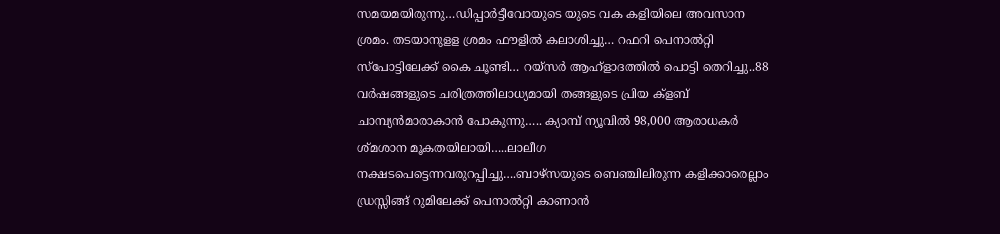സമയമയിരുന്നു…ഡിപ്പാര്‍ട്ടീവോയുടെ യുടെ വക കളിയിലെ അവസാന ശ്രമം. തടയാനുളള ശ്രമം ഫൗളില്‍ കലാശിച്ചു… റഫറി പെനാല്‍റ്റി സ്പോട്ടിലേക്ക് കൈ ചൂണ്ടി… റയ്സര്‍ ആഹ്ളാദത്തില്‍ പൊട്ടി തെറിച്ചു..88 വര്‍ഷങ്ങളുടെ ചരിത്രത്തിലാധ്യമായി തങ്ങളുടെ പ്രിയ ക്ളബ് ചാമ്പ്യന്‍മാരാകാന്‍ പോകുന്നു….. ക്യാമ്പ് ന്യൂവില്‍ 98,000 ആരാധകര്‍ ശ്മശാന മൂകതയിലായി…..ലാലീഗ നക്ഷടപെട്ടെന്നവരുറപ്പിച്ചു….ബാഴ്സയുടെ ബെഞ്ചിലിരുന്ന കളിക്കാരെല്ലാം ഡ്രസ്സിങ്ങ് റുമിലേക്ക് പെനാല്‍റ്റി കാണാന്‍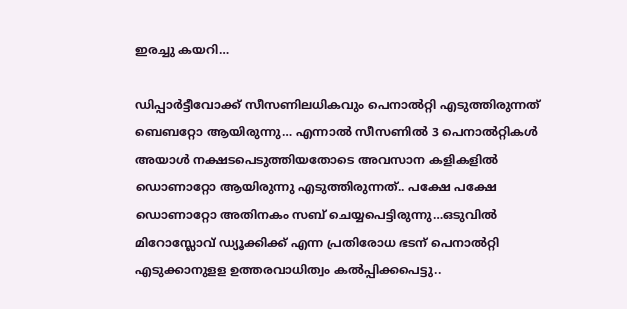ഇരച്ചു കയറി…

ഡിപ്പാര്‍ട്ടീവോക്ക് സീസണിലധികവും പെനാല്‍റ്റി എടുത്തിരുന്നത് ബെബറ്റോ ആയിരുന്നു… എന്നാല്‍ സീസണില്‍ 3 പെനാല്‍റ്റികള്‍ അയാള്‍ നക്ഷടപെടുത്തിയതോടെ അവസാന കളികളില്‍ ഡൊണാറ്റോ ആയിരുന്നു എടുത്തിരുന്നത്.. പക്ഷേ പക്ഷേ ഡൊണാറ്റോ അതിനകം സബ് ചെയ്യപെട്ടിരുന്നു…ഒടുവില്‍ മിറോസ്ലോവ് ഡ്യൂക്കിക്ക് എന്ന പ്രതിരോധ ഭടന് പെനാല്‍റ്റി എടുക്കാനുളള ഉത്തരവാധിത്വം കല്‍പ്പിക്കപെട്ടു..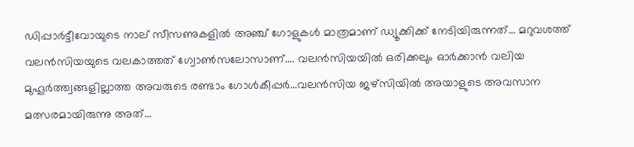ഡിപ്പാര്‍ട്ടീവോയുടെ നാല് സീസണുകളില്‍ അഞ്ച് ഗോളുകള്‍ മാത്രമാണ് ഡ്യൂക്കിക്ക് നേടിയിരുന്നത്… മറുവശത്ത് വലന്‍സിയയുടെ വലകാത്തത് ഗ്വോണ്‍സലോസാണ്…. വലന്‍സിയയില്‍ ഒരിക്കലും ഓര്‍ക്കാന്‍ വലിയ മുഹൂര്‍ത്ത്വങ്ങളില്ലാത്ത അവരുടെ രണ്ടാം ഗോള്‍കീപ്പര്‍…വലന്‍സിയ ജഴ്സിയില്‍ അയാളുടെ അവസാന മത്സരമായിരുന്നു അത്…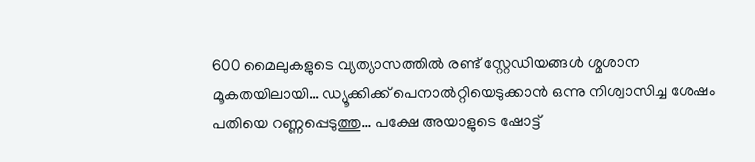600 മൈലുകളുടെ വ്യത്യാസത്തില്‍ രണ്ട് സ്റ്റേഡിയങ്ങള്‍ ശ്മശാന മൂകതയിലായി… ഡ്യൂക്കിക്ക് പെനാല്‍റ്റിയെടുക്കാന്‍ ഒന്നു നിശ്വാസിച്ച ശേഷം പതിയെ റണ്ണപ്പെടുത്തു… പക്ഷേ അയാളുടെ ഷോട്ട്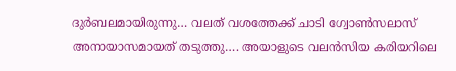ദുര്‍ബലമായിരുന്നു… വലത് വശത്തേക്ക് ചാടി ഗ്വോണ്‍സലാസ് അനായാസമായത് തടുത്തു…. അയാളുടെ വലന്‍സിയ കരിയറിലെ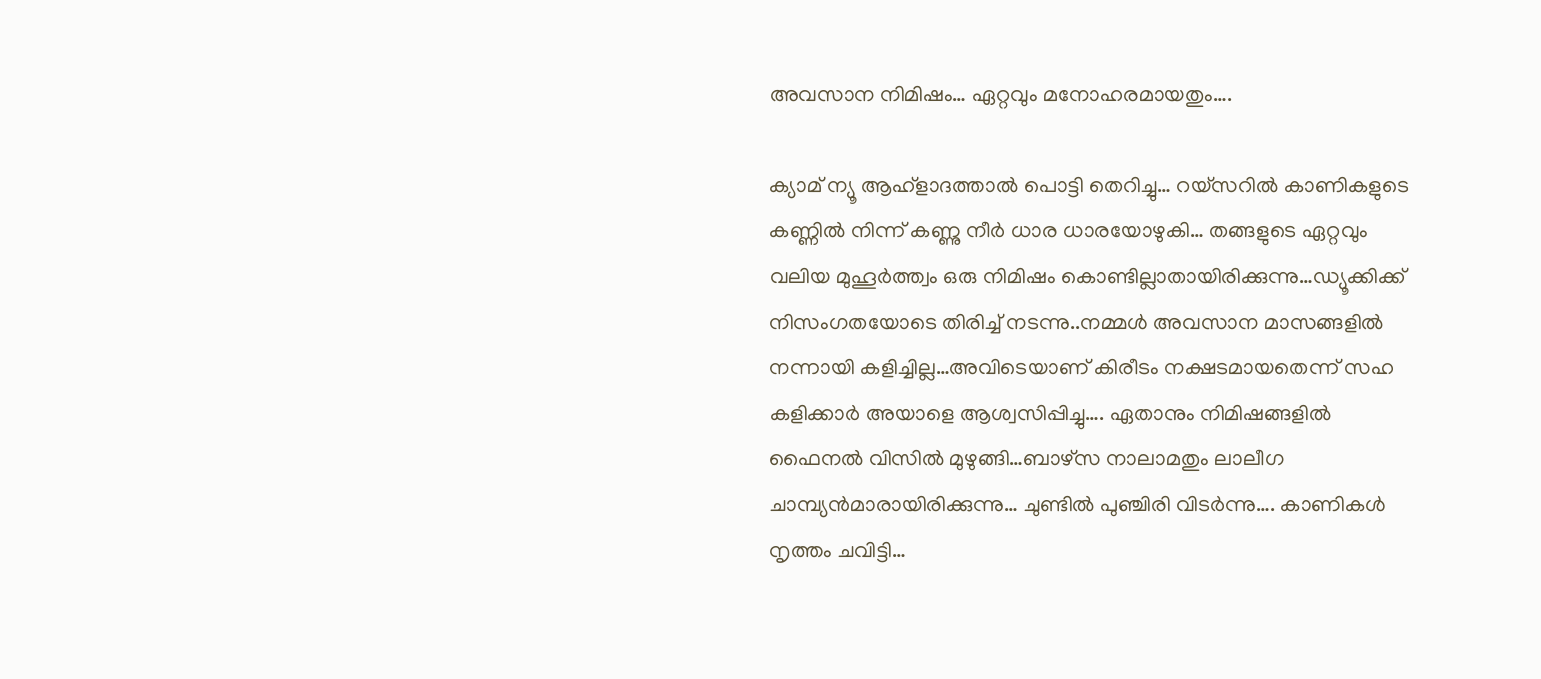അവസാന നിമിഷം… ഏറ്റവും മനോഹരമായതും….

ക്യാമ് ന്യൂ ആഹ്ളാദത്താല്‍ പൊട്ടി തെറിച്ചു… റയ്സറില്‍ കാണികളുടെ കണ്ണില്‍ നിന്ന് കണ്ണു നീര്‍ ധാര ധാരയോഴുകി… തങ്ങളുടെ ഏറ്റവും വലിയ മുഹൂര്‍ത്ത്വം ഒരു നിമിഷം കൊണ്ടില്ലാതായിരിക്കുന്നു…ഡ്യൂക്കിക്ക് നിസംഗതയോടെ തിരിച്ച് നടന്നു..നമ്മള്‍ അവസാന മാസങ്ങളില്‍ നന്നായി കളിച്ചില്ല…അവിടെയാണ് കിരീടം നക്ഷടമായതെന്ന് സഹ കളിക്കാര്‍ അയാളെ ആശ്വസിപ്പിച്ചു…. ഏതാനും നിമിഷങ്ങളില്‍ ഫൈനല്‍ വിസില്‍ മുഴുങ്ങി…ബാഴ്സ നാലാമതും ലാലീഗ ചാമ്പ്യന്‍മാരായിരിക്കുന്നു… ചുണ്ടില്‍ പുഞ്ചിരി വിടര്‍ന്നു…. കാണികള്‍ നൃത്തം ചവിട്ടി…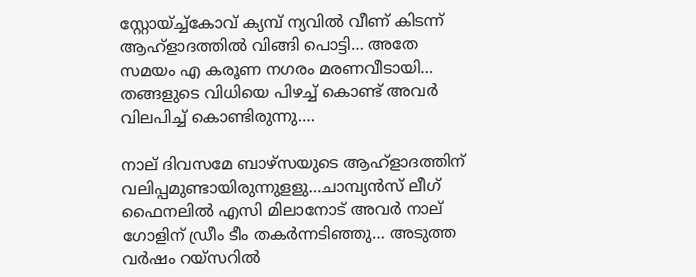സ്റ്റോയ്ച്ച്കോവ് ക്യമ്പ് ന്യവില്‍ വീണ് കിടന്ന് ആഹ്ളാദത്തില്‍ വിങ്ങി പൊട്ടി… അതേ സമയം എ കരൂണ നഗരം മരണവീടായി… തങ്ങളുടെ വിധിയെ പിഴച്ച് കൊണ്ട് അവര്‍ വിലപിച്ച് കൊണ്ടിരുന്നു….

നാല് ദിവസമേ ബാഴ്സയുടെ ആഹ്ളാദത്തിന് വലിപ്പമുണ്ടായിരുന്നുളളു…ചാമ്പ്യന്‍സ് ലീഗ് ഫൈനലില്‍ എസി മിലാനോട് അവര്‍ നാല് ഗോളിന് ഡ്രീം ടീം തകര്‍ന്നടിഞ്ഞു… അടുത്ത വര്‍ഷം റയ്സറില്‍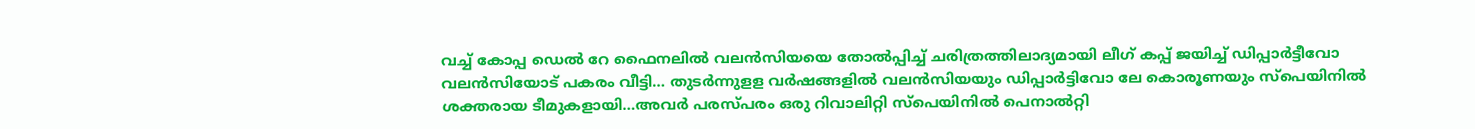വച്ച് കോപ്പ ഡെല്‍ റേ ഫൈനലില്‍ വലന്‍സിയയെ തോല്‍പ്പിച്ച് ചരിത്രത്തിലാദ്യമായി ലീഗ് കപ്പ് ജയിച്ച് ഡിപ്പാര്‍ട്ടീവോ വലന്‍സിയോട് പകരം വീട്ടി… തുടര്‍ന്നുളള വര്‍ഷങ്ങളില്‍ വലന്‍സിയയും ഡിപ്പാര്‍ട്ടിവോ ലേ കൊരൂണയും സ്പെയിനില്‍ ശക്തരായ ടീമുകളായി…അവര്‍ പരസ്പരം ഒരു റിവാലിറ്റി സ്പെയിനില്‍ പെനാല്‍റ്റി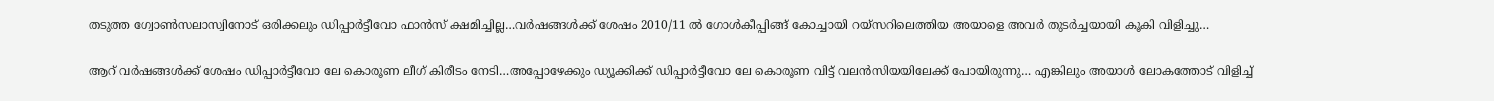തടുത്ത ഗ്വോണ്‍സലാസ്വിനോട് ഒരിക്കലും ഡിപ്പാര്‍ട്ടീവോ ഫാന്‍സ് ക്ഷമിച്ചില്ല…വര്‍ഷങ്ങള്‍ക്ക് ശേഷം 2010/11 ല്‍ ഗോള്‍കീപ്പിങ്ങ് കോച്ചായി റയ്സറിലെത്തിയ അയാളെ അവര്‍ തുടര്‍ച്ചയായി കൂകി വിളിച്ചു…

ആറ് വര്‍ഷങ്ങള്‍ക്ക് ശേഷം ഡിപ്പാര്‍ട്ടീവോ ലേ കൊരൂണ ലീഗ് കിരീടം നേടി…അപ്പോഴേക്കും ഡ്യൂക്കിക്ക് ഡിപ്പാര്‍ട്ടീവോ ലേ കൊരൂണ വിട്ട് വലന്‍സിയയിലേക്ക് പോയിരുന്നു… എങ്കിലും അയാള്‍ ലോകത്തോട് വിളിച്ച്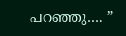പറഞ്ഞു…. ”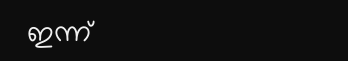ഇന്ന്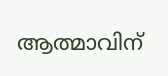ആത്മാവിന്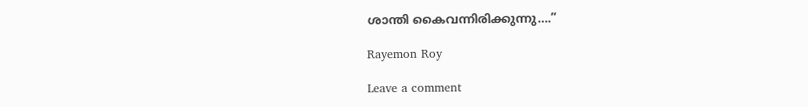ശാന്തി കൈവന്നിരിക്കുന്നു….”

Rayemon Roy

Leave a comment